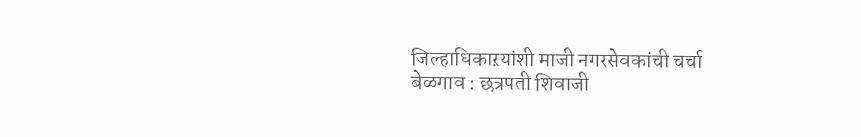जिल्हाधिकाऱयांशी माजी नगरसेवकांची चर्चा
बेळगाव : छत्रपती शिवाजी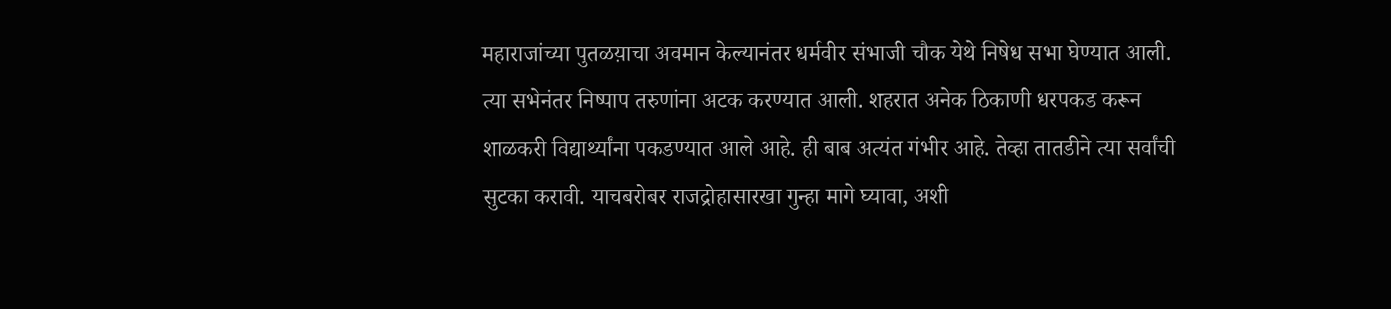महाराजांच्या पुतळय़ाचा अवमान केल्यानंतर धर्मवीर संभाजी चौक येथे निषेध सभा घेण्यात आली. त्या सभेनंतर निष्पाप तरुणांना अटक करण्यात आली. शहरात अनेक ठिकाणी धरपकड करून शाळकरी विद्यार्थ्यांना पकडण्यात आले आहे. ही बाब अत्यंत गंभीर आहे. तेव्हा तातडीने त्या सर्वांची सुटका करावी. याचबरोबर राजद्रोहासारखा गुन्हा मागे घ्यावा, अशी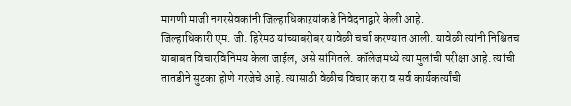मागणी माजी नगरसेवकांनी जिल्हाधिकाऱयांकडे निवेदनाद्वारे केली आहे.
जिल्हाधिकारी एम. जी. हिरेमठ यांच्याबरोबर यावेळी चर्चा करण्यात आली. यावेळी त्यांनी निश्चितच याबाबत विचारविनिमय केला जाईल, असे सांगितले. कॉलेजमध्ये त्या मुलांची परीक्षा आहे. त्यांची तातडीने सुटका होणे गरजेचे आहे. त्यासाठी वेळीच विचार करा व सर्व कार्यकर्त्यांची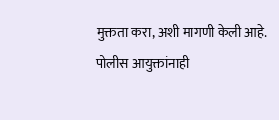मुक्तता करा, अशी मागणी केली आहे.
पोलीस आयुक्तांनाही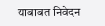याबाबत निवेदन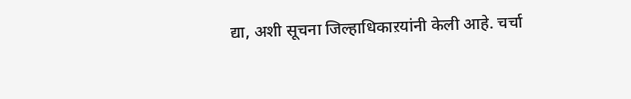द्या, अशी सूचना जिल्हाधिकाऱयांनी केली आहे. चर्चा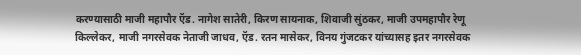करण्यासाठी माजी महापौर ऍड. नागेश सातेरी, किरण सायनाक, शिवाजी सुंठकर, माजी उपमहापौर रेणू किल्लेकर, माजी नगरसेवक नेताजी जाधव, ऍड. रतन मासेकर, विनय गुंजटकर यांच्यासह इतर नगरसेवक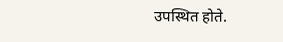उपस्थित होते.